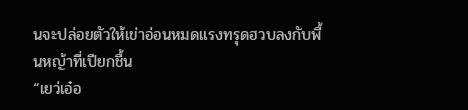นจะปล่อยตัวให้เข่าอ่อนหมดแรงทรุดฮวบลงกับพื้นหญ้าที่เปียกชื้น
“เยว่เอ๋อ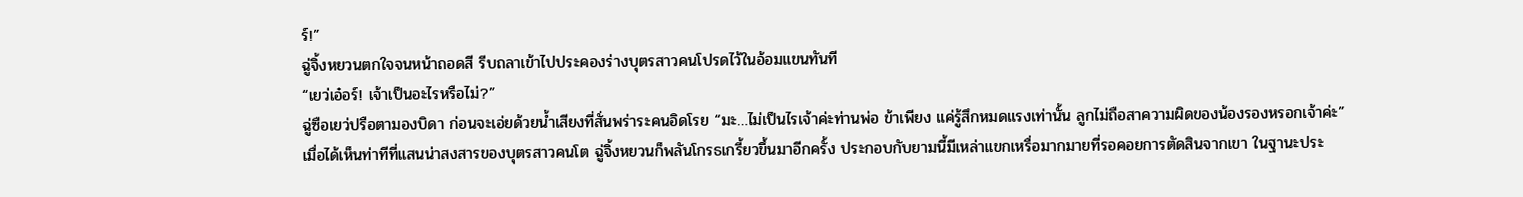ร์!”
ฉู่จิ้งหยวนตกใจจนหน้าถอดสี รีบถลาเข้าไปประคองร่างบุตรสาวคนโปรดไว้ในอ้อมแขนทันที
“เยว่เอ๋อร์! เจ้าเป็นอะไรหรือไม่?”
ฉู่ซือเยว่ปรือตามองบิดา ก่อนจะเอ่ยด้วยน้ำเสียงที่สั่นพร่าระคนอิดโรย “มะ…ไม่เป็นไรเจ้าค่ะท่านพ่อ ข้าเพียง แค่รู้สึกหมดแรงเท่านั้น ลูกไม่ถือสาความผิดของน้องรองหรอกเจ้าค่ะ”
เมื่อได้เห็นท่าทีที่แสนน่าสงสารของบุตรสาวคนโต ฉู่จิ้งหยวนก็พลันโกรธเกรี้ยวขึ้นมาอีกครั้ง ประกอบกับยามนี้มีเหล่าแขกเหรื่อมากมายที่รอคอยการตัดสินจากเขา ในฐานะประ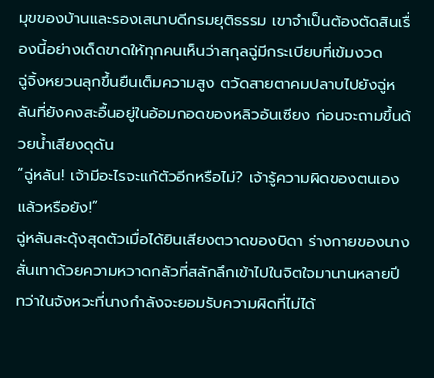มุขของบ้านและรองเสนาบดีกรมยุติธรรม เขาจำเป็นต้องตัดสินเรื่องนี้อย่างเด็ดขาดให้ทุกคนเห็นว่าสกุลฉู่มีกระเบียบที่เข้มงวด
ฉู่จิ้งหยวนลุกขึ้นยืนเต็มความสูง ตวัดสายตาคมปลาบไปยังฉู่หลันที่ยังคงสะอื้นอยู่ในอ้อมกอดของหลิวอันเซียง ก่อนจะถามขึ้นด้วยน้ำเสียงดุดัน
“ฉู่หลัน! เจ้ามีอะไรจะแก้ตัวอีกหรือไม่? เจ้ารู้ความผิดของตนเองแล้วหรือยัง!”
ฉู่หลันสะดุ้งสุดตัวเมื่อได้ยินเสียงตวาดของบิดา ร่างกายของนางสั่นเทาด้วยความหวาดกลัวที่สลักลึกเข้าไปในจิตใจมานานหลายปี ทว่าในจังหวะที่นางกำลังจะยอมรับความผิดที่ไม่ได้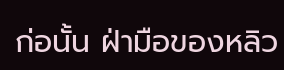ก่อนั้น ฝ่ามือของหลิว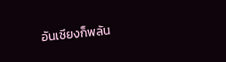อันเซียงก็พลัน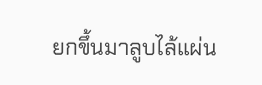ยกขึ้นมาลูบไล้แผ่น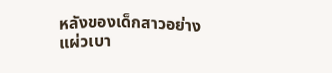หลังของเด็กสาวอย่างแผ่วเบา